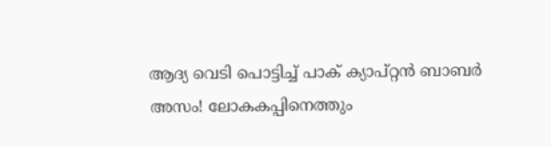ആദ്യ വെടി പൊട്ടിച്ച് പാക് ക്യാപ്റ്റന്‍ ബാബര്‍ അസം! ലോകകപ്പിനെത്തും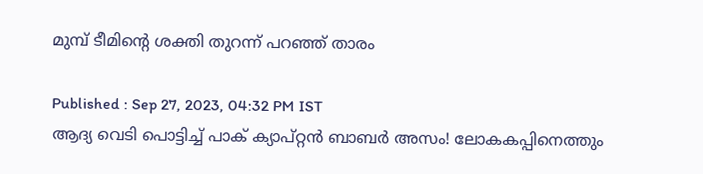മുമ്പ് ടീമിന്റെ ശക്തി തുറന്ന് പറഞ്ഞ് താരം

Published : Sep 27, 2023, 04:32 PM IST
ആദ്യ വെടി പൊട്ടിച്ച് പാക് ക്യാപ്റ്റന്‍ ബാബര്‍ അസം! ലോകകപ്പിനെത്തും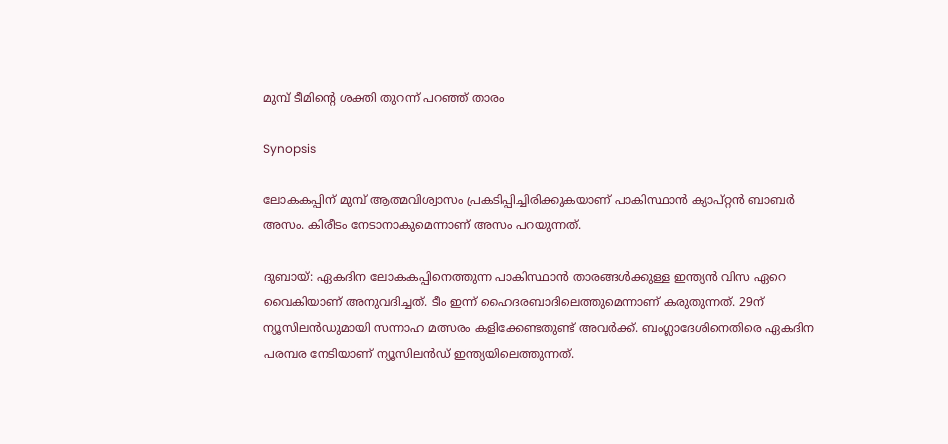മുമ്പ് ടീമിന്റെ ശക്തി തുറന്ന് പറഞ്ഞ് താരം

Synopsis

ലോകകപ്പിന് മുമ്പ് ആത്മവിശ്വാസം പ്രകടിപ്പിച്ചിരിക്കുകയാണ് പാകിസ്ഥാന്‍ ക്യാപ്റ്റന്‍ ബാബര്‍ അസം. കിരീടം നേടാനാകുമെന്നാണ് അസം പറയുന്നത്.

ദുബായ്: ഏകദിന ലോകകപ്പിനെത്തുന്ന പാകിസ്ഥാന്‍ താരങ്ങള്‍ക്കുള്ള ഇന്ത്യന്‍ വിസ ഏറെ വൈകിയാണ് അനുവദിച്ചത്. ടീം ഇന്ന് ഹൈദരബാദിലെത്തുമെന്നാണ് കരുതുന്നത്. 29ന് ന്യൂസിലന്‍ഡുമായി സന്നാഹ മത്സരം കളിക്കേണ്ടതുണ്ട് അവര്‍ക്ക്. ബംഗ്ലാദേശിനെതിരെ ഏകദിന പരമ്പര നേടിയാണ് ന്യൂസിലന്‍ഡ് ഇന്ത്യയിലെത്തുന്നത്.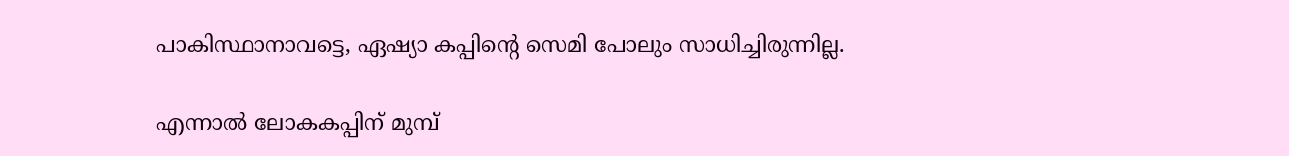പാകിസ്ഥാനാവട്ടെ, ഏഷ്യാ കപ്പിന്റെ സെമി പോലും സാധിച്ചിരുന്നില്ല.

എന്നാല്‍ ലോകകപ്പിന് മുമ്പ്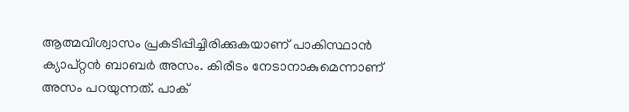ആത്മവിശ്വാസം പ്രകടിപ്പിച്ചിരിക്കുകയാണ് പാകിസ്ഥാന്‍ ക്യാപ്റ്റന്‍ ബാബര്‍ അസം. കിരീടം നേടാനാകുമെന്നാണ് അസം പറയുന്നത്. പാക്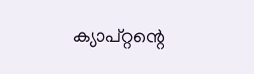ക്യാപ്റ്റന്റെ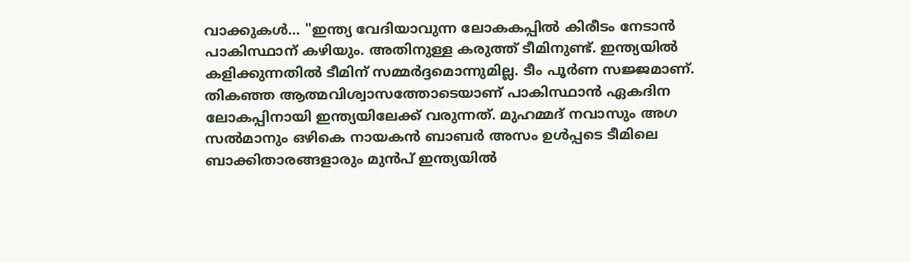വാക്കുകള്‍... ''ഇന്ത്യ വേദിയാവുന്ന ലോകകപ്പില്‍ കിരീടം നേടാന്‍ പാകിസ്ഥാന് കഴിയും. അതിനുള്ള കരുത്ത് ടീമിനുണ്ട്. ഇന്ത്യയില്‍ കളിക്കുന്നതില്‍ ടീമിന് സമ്മര്‍ദ്ദമൊന്നുമില്ല. ടീം പൂര്‍ണ സജ്ജമാണ്. തികഞ്ഞ ആത്മവിശ്വാസത്തോടെയാണ് പാകിസ്ഥാന്‍ ഏകദിന ലോകപ്പിനായി ഇന്ത്യയിലേക്ക് വരുന്നത്. മുഹമ്മദ് നവാസും അഗ സല്‍മാനും ഒഴികെ നായകന്‍ ബാബര്‍ അസം ഉള്‍പ്പടെ ടീമിലെ ബാക്കിതാരങ്ങളാരും മുന്‍പ് ഇന്ത്യയില്‍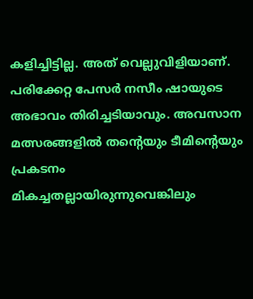കളിച്ചിട്ടില്ല. അത് വെല്ലുവിളിയാണ്. പരിക്കേറ്റ പേസര്‍ നസീം ഷായുടെ അഭാവം തിരിച്ചടിയാവും. അവസാന മത്സരങ്ങളില്‍ തന്റെയും ടീമിന്റെയും പ്രകടനം മികച്ചതല്ലായിരുന്നുവെങ്കിലും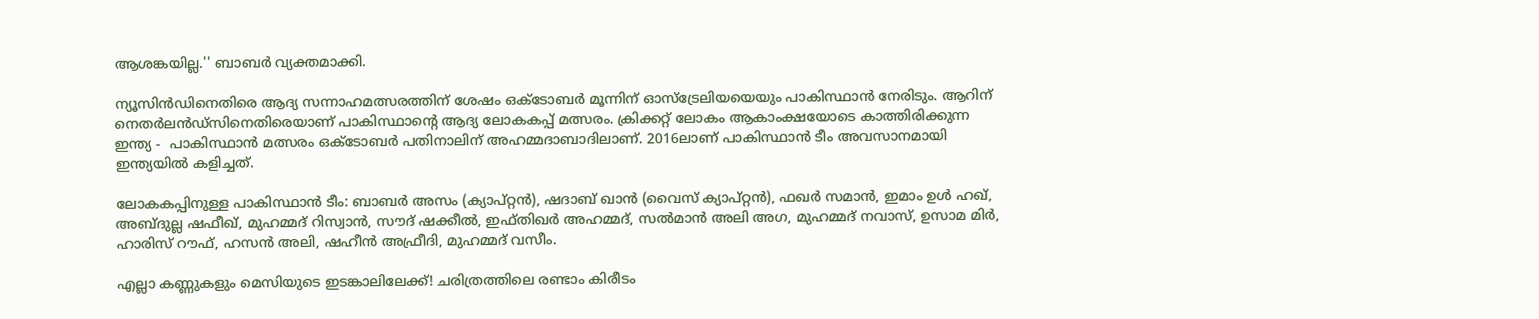ആശങ്കയില്ല.'' ബാബര്‍ വ്യക്തമാക്കി.

ന്യൂസിന്‍ഡിനെതിരെ ആദ്യ സന്നാഹമത്സരത്തിന് ശേഷം ഒക്ടോബര്‍ മൂന്നിന് ഓസ്‌ട്രേലിയയെയും പാകിസ്ഥാന്‍ നേരിടും. ആറിന് നെതര്‍ലന്‍ഡ്‌സിനെതിരെയാണ് പാകിസ്ഥാന്റെ ആദ്യ ലോകകപ്പ് മത്സരം. ക്രിക്കറ്റ് ലോകം ആകാംക്ഷയോടെ കാത്തിരിക്കുന്ന ഇന്ത്യ -  പാകിസ്ഥാന്‍ മത്സരം ഒക്ടോബര്‍ പതിനാലിന് അഹമ്മദാബാദിലാണ്. 2016ലാണ് പാകിസ്ഥാന്‍ ടീം അവസാനമായി ഇന്ത്യയില്‍ കളിച്ചത്.

ലോകകപ്പിനുള്ള പാകിസ്ഥാന്‍ ടീം: ബാബര്‍ അസം (ക്യാപ്റ്റന്‍), ഷദാബ് ഖാന്‍ (വൈസ് ക്യാപ്റ്റന്‍), ഫഖര്‍ സമാന്‍, ഇമാം ഉള്‍ ഹഖ്, അബ്ദുല്ല ഷഫീഖ്, മുഹമ്മദ് റിസ്വാന്‍, സൗദ് ഷക്കീല്‍, ഇഫ്തിഖര്‍ അഹമ്മദ്, സല്‍മാന്‍ അലി അഗ, മുഹമ്മദ് നവാസ്, ഉസാമ മിര്‍, ഹാരിസ് റൗഫ്, ഹസന്‍ അലി, ഷഹീന്‍ അഫ്രീദി, മുഹമ്മദ് വസീം.

എല്ലാ കണ്ണുകളും മെസിയുടെ ഇടങ്കാലിലേക്ക്! ചരിത്രത്തിലെ രണ്ടാം കിരീടം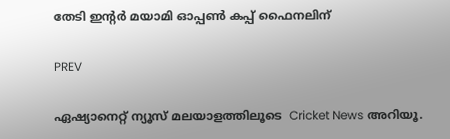തേടി ഇന്റര്‍ മയാമി ഓപ്പണ്‍ കപ്പ് ഫൈനലിന്

PREV

ഏഷ്യാനെറ്റ് ന്യൂസ് മലയാളത്തിലൂടെ  Cricket News അറിയൂ.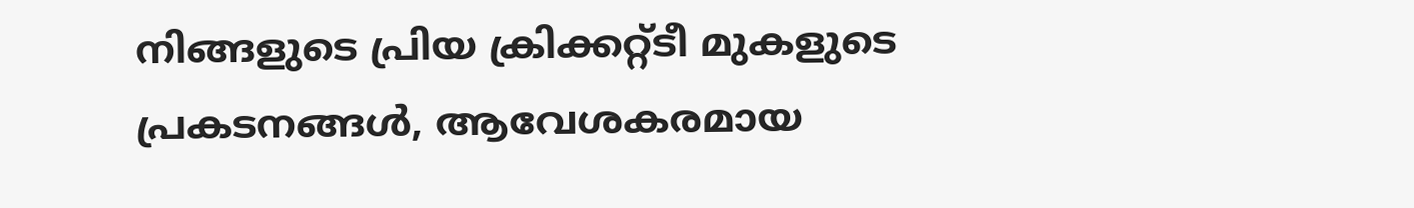നിങ്ങളുടെ പ്രിയ ക്രിക്കറ്റ്ടീ മുകളുടെ പ്രകടനങ്ങൾ, ആവേശകരമായ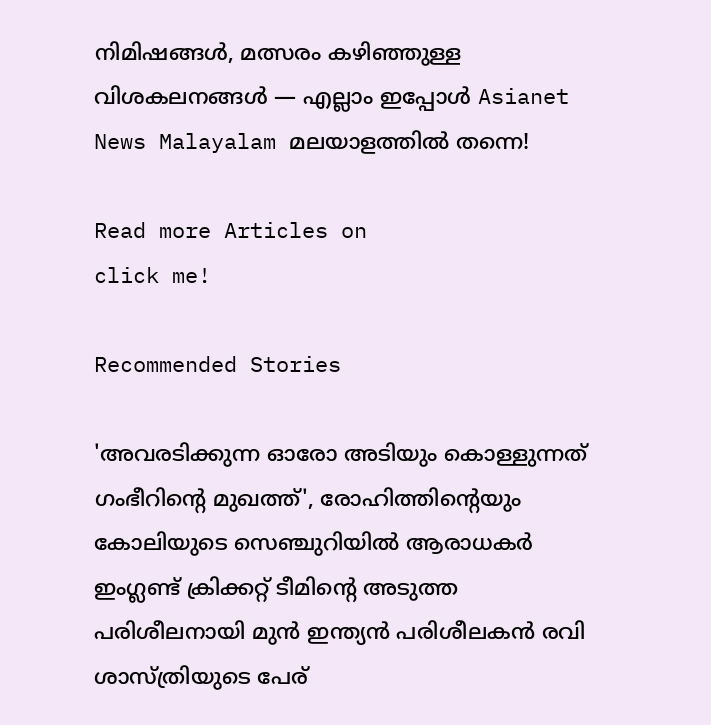നിമിഷങ്ങൾ, മത്സരം കഴിഞ്ഞുള്ള വിശകലനങ്ങൾ — എല്ലാം ഇപ്പോൾ Asianet News Malayalam മലയാളത്തിൽ തന്നെ!

Read more Articles on
click me!

Recommended Stories

'അവരടിക്കുന്ന ഓരോ അടിയും കൊള്ളുന്നത് ഗംഭീറിന്‍റെ മുഖത്ത്', രോഹിത്തിന്‍റെയും കോലിയുടെ സെഞ്ചുറിയില്‍ ആരാധകര്‍
ഇംഗ്ലണ്ട് ക്രിക്കറ്റ് ടീമിന്‍റെ അടുത്ത പരിശീലനായി മുന്‍ ഇന്ത്യൻ പരിശീലകന്‍ രവി ശാസ്ത്രിയുടെ പേര്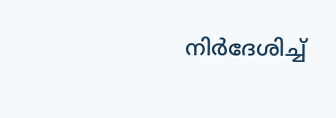നിര്‍ദേശിച്ച്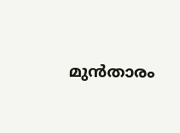മുന്‍താരം